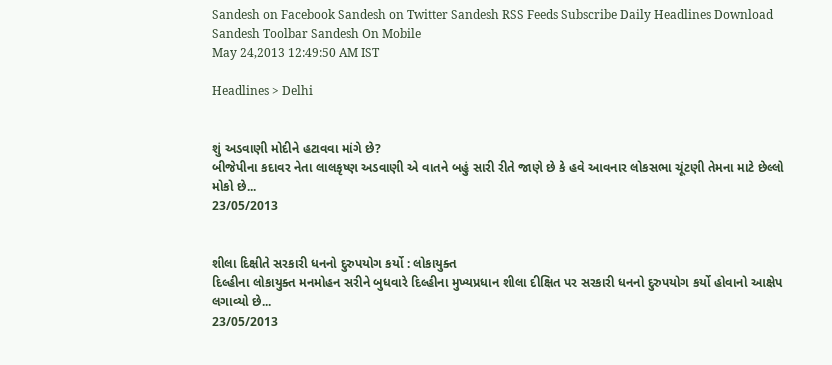Sandesh on Facebook Sandesh on Twitter Sandesh RSS Feeds Subscribe Daily Headlines Download Sandesh Toolbar Sandesh On Mobile
May 24,2013 12:49:50 AM IST

Headlines > Delhi


શું અડવાણી મોદીને હટાવવા માંગે છે?
બીજેપીના કદાવર નેતા લાલકૃષ્ણ અડવાણી એ વાતને બહું સારી રીતે જાણે છે કે હવે આવનાર લોકસભા ચૂંટણી તેમના માટે છેલ્લો મોકો છે...
23/05/2013


શીલા દિક્ષીતે સરકારી ધનનો દુરુપયોગ કર્યો : લોકાયુક્ત
દિલ્હીના લોકાયુક્ત મનમોહન સરીને બુધવારે દિલ્હીના મુખ્યપ્રધાન શીલા દીક્ષિત પર સરકારી ધનનો દુરુપયોગ કર્યો હોવાનો આક્ષેપ લગાવ્યો છે...
23/05/2013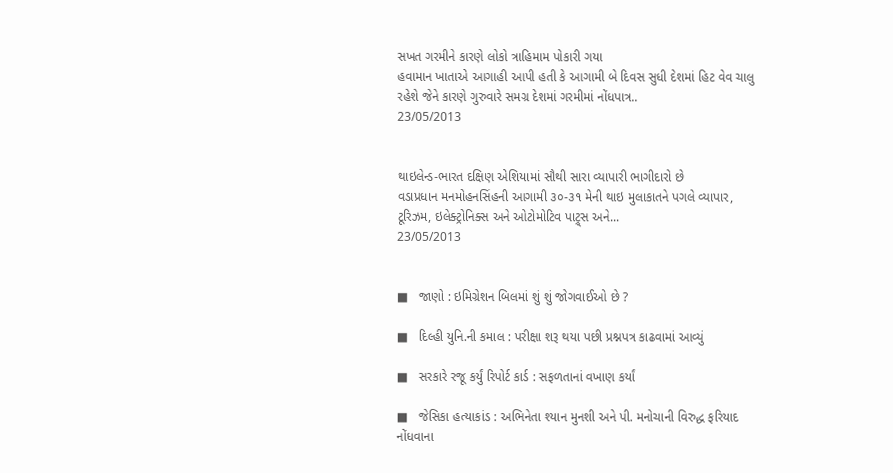સખત ગરમીને કારણે લોકો ત્રાહિમામ પોકારી ગયા
હવામાન ખાતાએ આગાહી આપી હતી કે આગામી બે દિવસ સુધી દેશમાં હિટ વેવ ચાલુ રહેશે જેને કારણે ગુરુવારે સમગ્ર દેશમાં ગરમીમાં નોંધપાત્ર..
23/05/2013


થાઇલેન્ડ-ભારત દક્ષિણ એશિયામાં સૌથી સારા વ્યાપારી ભાગીદારો છે
વડાપ્રધાન મનમોહનસિંહની આગામી ૩૦-૩૧ મેની થાઇ મુલાકાતને પગલે વ્યાપાર, ટૂરિઝમ, ઇલેક્ટ્રોનિક્સ અને ઓટોમોટિવ પાટ્ર્સ અને...
23/05/2013


■   જાણો : ઇમિગ્રેશન બિલમાં શું શું જોગવાઈઓ છે ?

■   દિલ્હી યુનિ.ની કમાલ : પરીક્ષા શરૂ થયા પછી પ્રશ્નપત્ર કાઢવામાં આવ્યું

■   સરકારે રજૂ કર્યું રિપોર્ટ કાર્ડ : સફળતાનાં વખાણ કર્યાં

■   જેસિકા હત્યાકાંડ : અભિનેતા શ્યાન મુનશી અને પી. મનોચાની વિરુદ્ધ ફરિયાદ નોંધવાના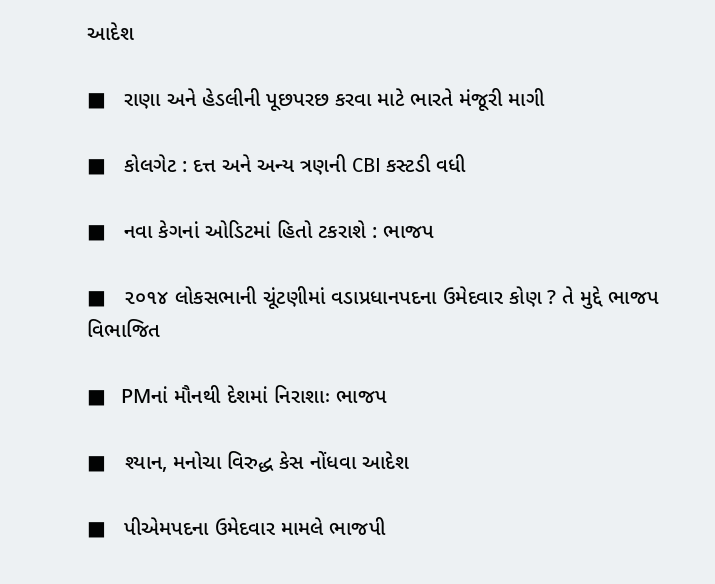આદેશ

■   રાણા અને હેડલીની પૂછપરછ કરવા માટે ભારતે મંજૂરી માગી

■   કોલગેટ : દત્ત અને અન્ય ત્રણની CBI કસ્ટડી વધી

■   નવા કેગનાં ઓડિટમાં હિતો ટકરાશે : ભાજપ

■   ૨૦૧૪ લોકસભાની ચૂંટણીમાં વડાપ્રધાનપદના ઉમેદવાર કોણ ? તે મુદ્દે ભાજપ વિભાજિત

■   PMનાં મૌનથી દેશમાં નિરાશાઃ ભાજપ

■   શ્યાન, મનોચા વિરુદ્ધ કેસ નોંધવા આદેશ

■   પીએમપદના ઉમેદવાર મામલે ભાજપી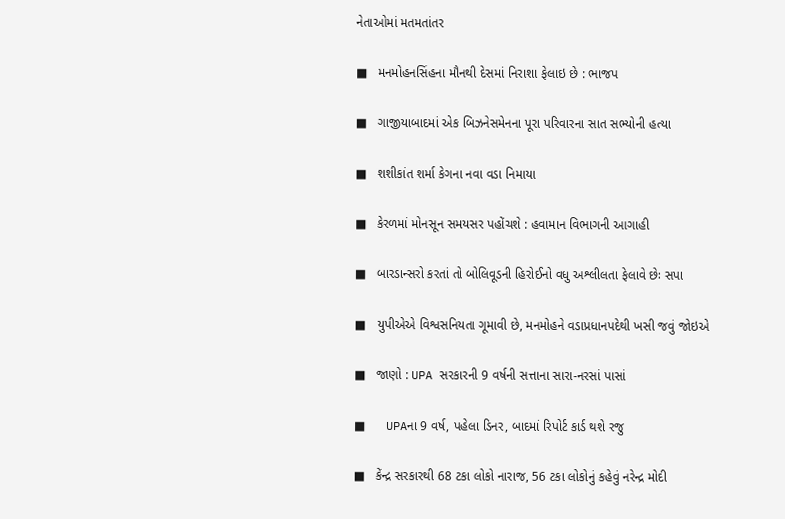નેતાઓમાં મતમતાંતર

■   મનમોહનસિંહના મૌનથી દેસમાં નિરાશા ફેલાઇ છે : ભાજપ

■   ગાજીયાબાદમાં એક બિઝનેસમેનના પૂરા પરિવારના સાત સભ્યોની હત્યા

■   શશીકાંત શર્મા કેગના નવા વડા નિમાયા

■   કેરળમાં મોનસૂન સમયસર પહોંચશે : હવામાન વિભાગની આગાહી

■   બારડાન્સરો કરતાં તો બોલિવૂડની હિરોઈનો વધુ અશ્લીલતા ફેલાવે છેઃ સપા

■   યુપીએએ વિશ્વસનિયતા ગૂમાવી છે, મનમોહને વડાપ્રધાનપદેથી ખસી જવું જોઇએ

■   જાણો : UPA સરકારની 9 વર્ષની સત્તાના સારા-નરસાં પાસાં

■   UPAના 9 વર્ષ, પહેલા ડિનર, બાદમાં રિપોર્ટ કાર્ડ થશે રજુ

■   કેંન્દ્ર સરકારથી 68 ટકા લોકો નારાજ, 56 ટકા લોકોનું કહેવું નરેન્દ્ર મોદી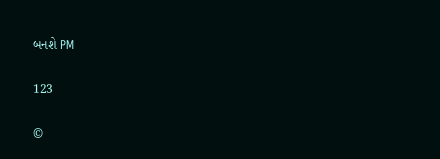બનશે PM

123

©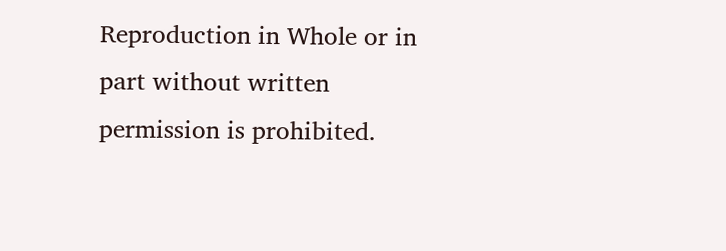Reproduction in Whole or in part without written permission is prohibited.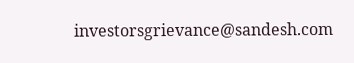investorsgrievance@sandesh.com